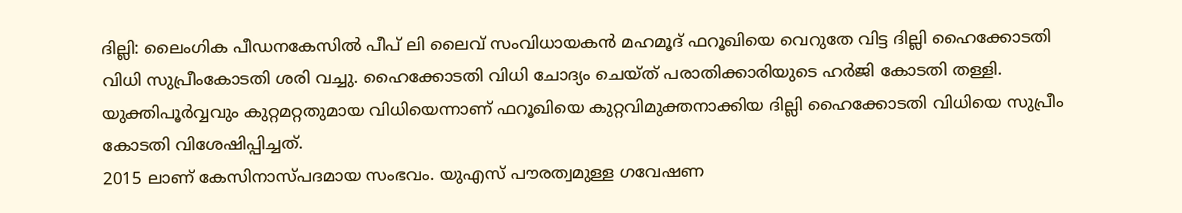ദില്ലി: ലൈംഗിക പീഡനകേസിൽ പീപ് ലി ലൈവ് സംവിധായകൻ മഹമൂദ് ഫറൂഖിയെ വെറുതേ വിട്ട ദില്ലി ഹൈക്കോടതി വിധി സുപ്രീംകോടതി ശരി വച്ചു. ഹൈക്കോടതി വിധി ചോദ്യം ചെയ്ത് പരാതിക്കാരിയുടെ ഹർജി കോടതി തള്ളി. യുക്തിപൂർവ്വവും കുറ്റമറ്റതുമായ വിധിയെന്നാണ് ഫറൂഖിയെ കുറ്റവിമുക്തനാക്കിയ ദില്ലി ഹൈക്കോടതി വിധിയെ സുപ്രീം കോടതി വിശേഷിപ്പിച്ചത്.
2015 ലാണ് കേസിനാസ്പദമായ സംഭവം. യുഎസ് പൗരത്വമുള്ള ഗവേഷണ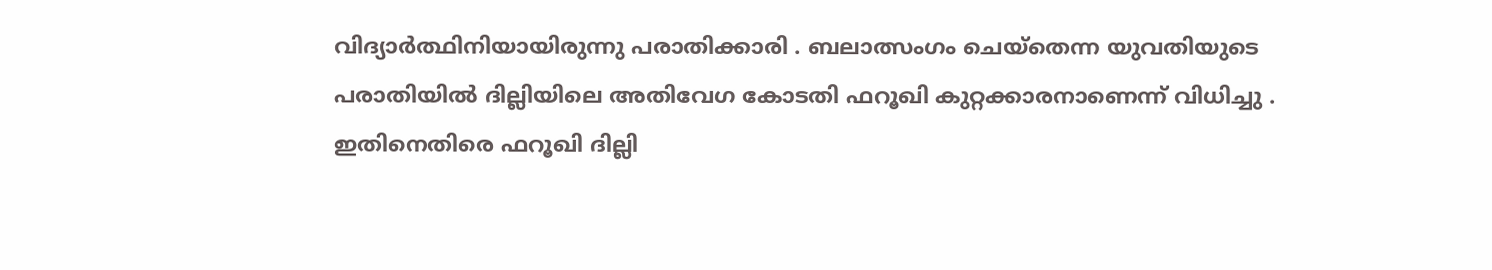വിദ്യാർത്ഥിനിയായിരുന്നു പരാതിക്കാരി . ബലാത്സംഗം ചെയ്തെന്ന യുവതിയുടെ പരാതിയിൽ ദില്ലിയിലെ അതിവേഗ കോടതി ഫറൂഖി കുറ്റക്കാരനാണെന്ന് വിധിച്ചു . ഇതിനെതിരെ ഫറൂഖി ദില്ലി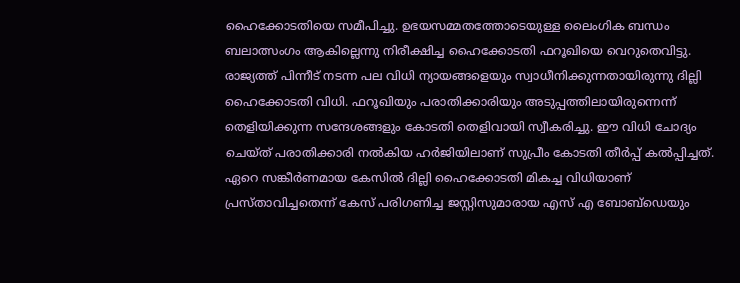ഹൈക്കോടതിയെ സമീപിച്ചു. ഉഭയസമ്മതത്തോടെയുള്ള ലൈംഗിക ബന്ധം ബലാത്സംഗം ആകില്ലെന്നു നിരീക്ഷിച്ച ഹൈക്കോടതി ഫറൂഖിയെ വെറുതെവിട്ടു.
രാജ്യത്ത് പിന്നീട് നടന്ന പല വിധി ന്യായങ്ങളെയും സ്വാധീനിക്കുന്നതായിരുന്നു ദില്ലി ഹൈക്കോടതി വിധി. ഫറൂഖിയും പരാതിക്കാരിയും അടുപ്പത്തിലായിരുന്നെന്ന് തെളിയിക്കുന്ന സന്ദേശങ്ങളും കോടതി തെളിവായി സ്വീകരിച്ചു. ഈ വിധി ചോദ്യം ചെയ്ത് പരാതിക്കാരി നൽകിയ ഹർജിയിലാണ് സുപ്രീം കോടതി തീർപ്പ് കൽപ്പിച്ചത്. ഏറെ സങ്കീർണമായ കേസിൽ ദില്ലി ഹൈക്കോടതി മികച്ച വിധിയാണ് പ്രസ്താവിച്ചതെന്ന് കേസ് പരിഗണിച്ച ജസ്റ്റിസുമാരായ എസ് എ ബോബ്ഡെയും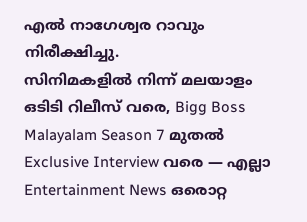എൽ നാഗേശ്വര റാവും നിരീക്ഷിച്ചു.
സിനിമകളിൽ നിന്ന് മലയാളം ഒടിടി റിലീസ് വരെ, Bigg Boss Malayalam Season 7 മുതൽ Exclusive Interview വരെ — എല്ലാ Entertainment News ഒരൊറ്റ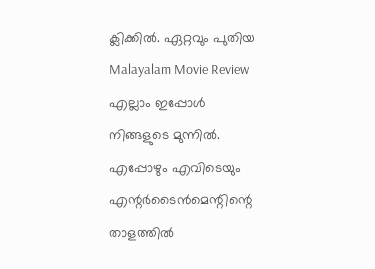ക്ലിക്കിൽ. ഏറ്റവും പുതിയ Malayalam Movie Review എല്ലാം ഇപ്പോൾ നിങ്ങളുടെ മുന്നിൽ. എപ്പോഴും എവിടെയും എന്റർടൈൻമെന്റിന്റെ താളത്തിൽ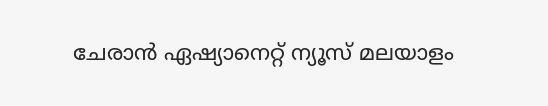ചേരാൻ ഏഷ്യാനെറ്റ് ന്യൂസ് മലയാളം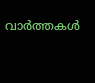വാർത്തകൾ